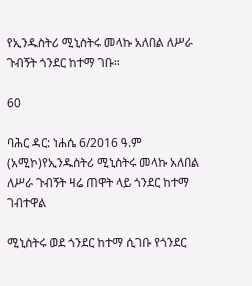የኢንዱስትሪ ሚኒስትሩ መላኩ አለበል ለሥራ ጉብኝት ጎንደር ከተማ ገቡ።

60

ባሕር ዳር: ነሐሴ 6/2016 ዓ.ም (አሚኮ)የኢንዱስትሪ ሚኒስትሩ መላኩ አለበል ለሥራ ጉብኝት ዛሬ ጠዋት ላይ ጎንደር ከተማ ገብተዋል

ሚኒስትሩ ወደ ጎንደር ከተማ ሲገቡ የጎንደር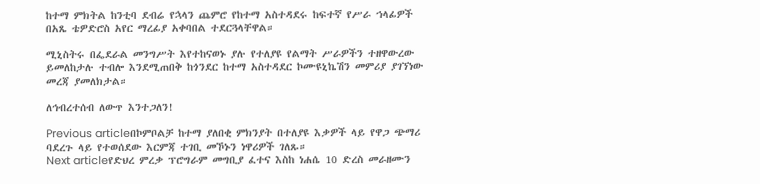ከተማ ምክትል ከንቲባ ደብሬ የኋላን ጨምሮ የከተማ አስተዳደሩ ከፍተኛ የሥራ ኀላፊዎች በአጼ ቴዎድሮስ አየር ማረፊያ አቀባበል ተደርጓላቸዋል።

ሚኒስትሩ በፌደራል መንግሥት እየተከናወኑ ያሉ የተለያዩ የልማት ሥራዎችን ተዘዋውረው ይመለከታሉ ተብሎ እንደሚጠበቅ ከጎንደር ከተማ አስተዳደር ኮሙዩኒኬሽን መምሪያ ያገኘነው መረጃ ያመለክታል።

ለኅብረተሰብ ለውጥ እንተጋለን!

Previous articleበኮምቦልቻ ከተማ ያለበቂ ምክንያት በተለያዩ እቃዎች ላይ የዋጋ ጭማሪ ባደረጉ ላይ የተወሰደው እርምጃ ተገቢ መኾኑን ነዋሪዎች ገለጹ።
Next articleየድህረ ምረቃ ፕሮግራም መግቢያ ፈተና እስከ ነሐሴ 10 ድረስ መራዘሙን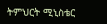ትምህርት ሚኒስቴር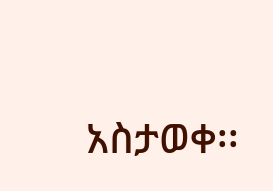አስታወቀ፡፡